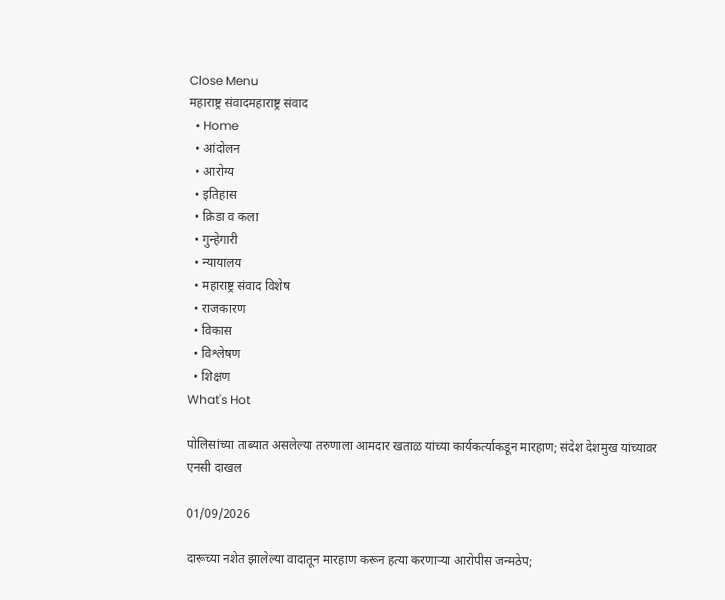Close Menu
महाराष्ट्र संवादमहाराष्ट्र संवाद
  • Home
  • आंदोलन
  • आरोग्य
  • इतिहास
  • क्रिडा व कला
  • गुन्हेगारी
  • न्यायालय
  • महाराष्ट्र संवाद विशेष
  • राजकारण
  • विकास
  • विश्लेषण
  • शिक्षण
What's Hot

पोलिसांच्या ताब्यात असलेल्या तरुणाला आमदार खताळ यांच्या कार्यकर्त्याकडून मारहाण; संदेश देशमुख यांच्यावर एनसी दाखल

01/09/2026

दारूच्या नशेत झालेल्या वादातून मारहाण करून हत्या करणाऱ्या आरोपीस जन्मठेप;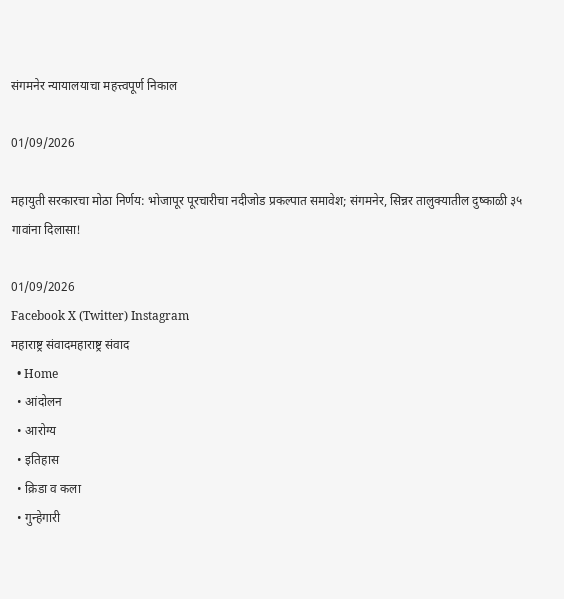संगमनेर न्यायालयाचा महत्त्वपूर्ण निकाल

01/09/2026

महायुती सरकारचा मोठा निर्णय: भोजापूर पूरचारीचा नदीजोड प्रकल्पात समावेश; संगमनेर, सिन्नर तालुक्यातील दुष्काळी ३५ गावांना दिलासा!

01/09/2026
Facebook X (Twitter) Instagram
महाराष्ट्र संवादमहाराष्ट्र संवाद
  • Home
  • आंदोलन
  • आरोग्य
  • इतिहास
  • क्रिडा व कला
  • गुन्हेगारी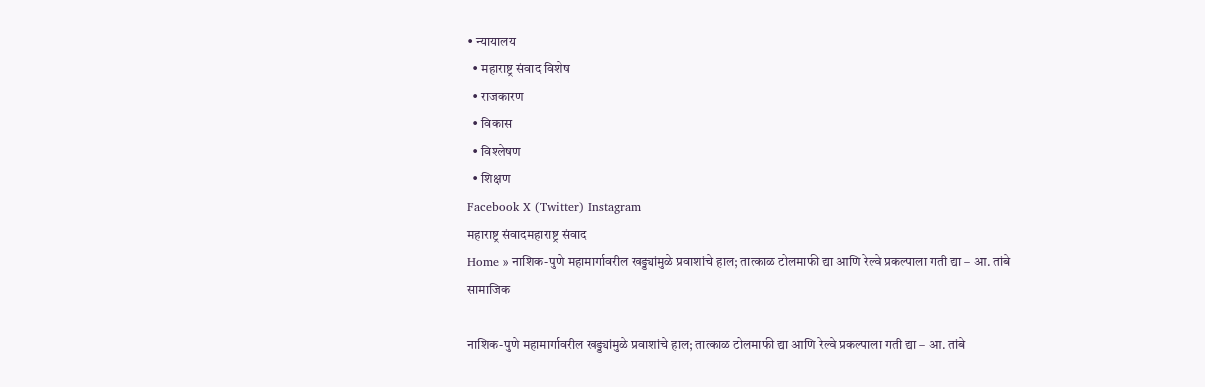• न्यायालय
  • महाराष्ट्र संवाद विशेष
  • राजकारण
  • विकास
  • विश्लेषण
  • शिक्षण
Facebook X (Twitter) Instagram
महाराष्ट्र संवादमहाराष्ट्र संवाद
Home » नाशिक-पुणे महामार्गावरील खड्ड्यांमुळे प्रवाशांचे हाल; तात्काळ टोलमाफी द्या आणि रेल्वे प्रकल्पाला गती द्या – आ. तांबे
सामाजिक

नाशिक-पुणे महामार्गावरील खड्ड्यांमुळे प्रवाशांचे हाल; तात्काळ टोलमाफी द्या आणि रेल्वे प्रकल्पाला गती द्या – आ. तांबे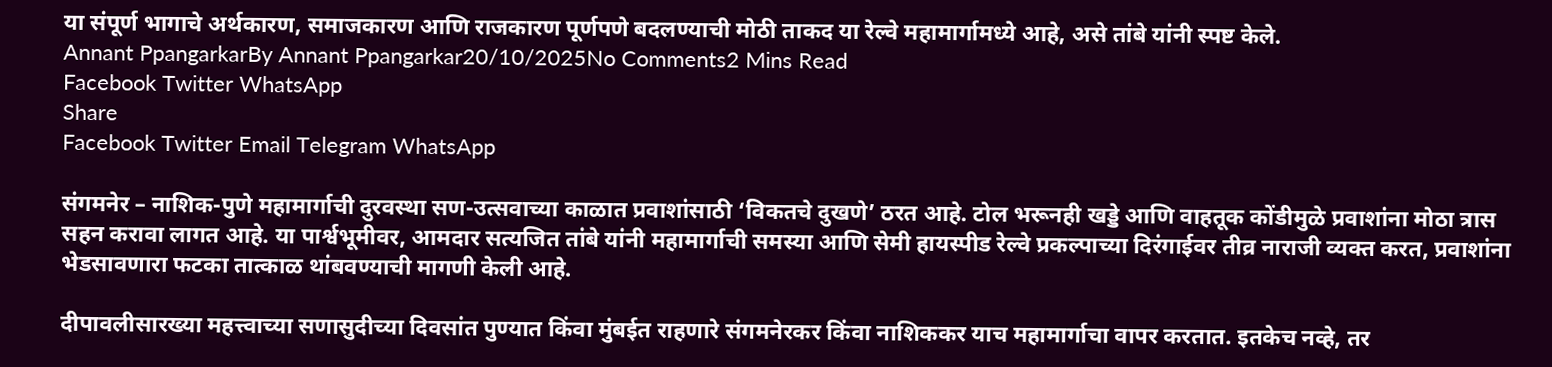या संपूर्ण भागाचे अर्थकारण, समाजकारण आणि राजकारण पूर्णपणे बदलण्याची मोठी ताकद या रेल्वे महामार्गामध्ये आहे, असे तांबे यांनी स्पष्ट केले.
Annant PpangarkarBy Annant Ppangarkar20/10/2025No Comments2 Mins Read
Facebook Twitter WhatsApp
Share
Facebook Twitter Email Telegram WhatsApp

संगमनेर – नाशिक-पुणे महामार्गाची दुरवस्था सण-उत्सवाच्या काळात प्रवाशांसाठी ‘विकतचे दुखणे’ ठरत आहे. टोल भरूनही खड्डे आणि वाहतूक कोंडीमुळे प्रवाशांना मोठा त्रास सहन करावा लागत आहे. या पार्श्वभूमीवर, आमदार सत्यजित तांबे यांनी महामार्गाची समस्या आणि सेमी हायस्पीड रेल्वे प्रकल्पाच्या दिरंगाईवर तीव्र नाराजी व्यक्त करत, प्रवाशांना भेडसावणारा फटका तात्काळ थांबवण्याची मागणी केली आहे.

दीपावलीसारख्या महत्त्वाच्या सणासुदीच्या दिवसांत पुण्यात किंवा मुंबईत राहणारे संगमनेरकर किंवा नाशिककर याच महामार्गाचा वापर करतात. इतकेच नव्हे, तर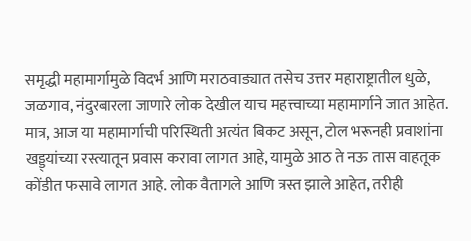समृद्धी महामार्गामुळे विदर्भ आणि मराठवाड्यात तसेच उत्तर महाराष्ट्रातील धुळे, जळगाव, नंदुरबारला जाणारे लोक देखील याच महत्त्वाच्या महामार्गाने जात आहेत. मात्र, आज या महामार्गाची परिस्थिती अत्यंत बिकट असून, टोल भरूनही प्रवाशांना खड्ड्यांच्या रस्त्यातून प्रवास करावा लागत आहे, यामुळे आठ ते नऊ तास वाहतूक कोंडीत फसावे लागत आहे. लोक वैतागले आणि त्रस्त झाले आहेत, तरीही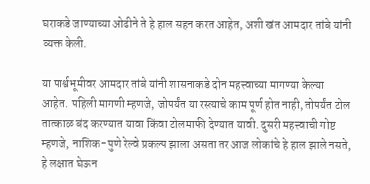घराकडे जाण्याच्या ओढीने ते हे हाल सहन करत आहेत, अशी खंत आमदार तांबे यांनी व्यक्त केली.

या पार्श्वभूमीवर आमदार तांबे यांनी शासनाकडे दोन महत्त्वाच्या मागण्या केल्या आहेत. पहिली मागणी म्हणजे, जोपर्यंत या रस्त्याचे काम पूर्ण होत नाही, तोपर्यंत टोल तात्काळ बंद करण्यात यावा किंवा टोलमाफी देण्यात यावी. दुसरी महत्त्वाची गोष्ट म्हणजे, नाशिक-पुणे रेल्वे प्रकल्प झाला असता तर आज लोकांचे हे हाल झाले नसते, हे लक्षात घेऊन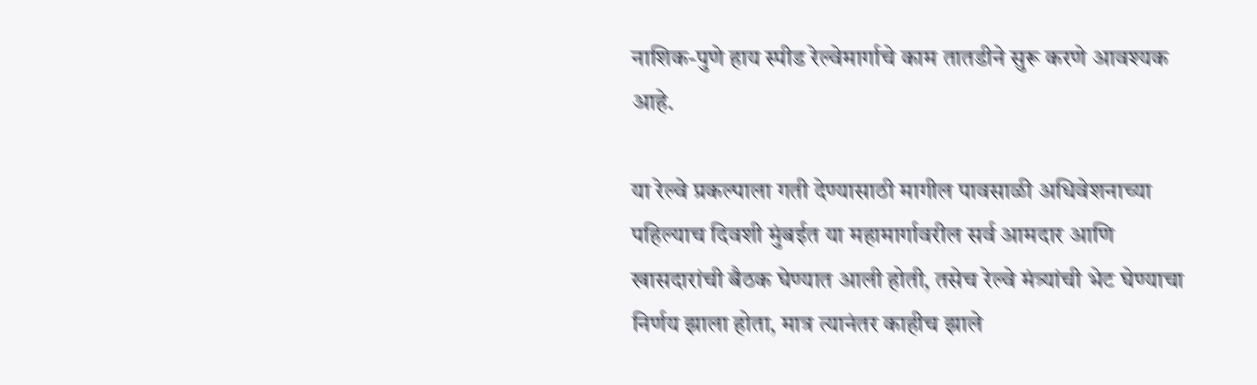नाशिक-पुणे हाय स्पीड रेल्वेमार्गाचे काम तातडीने सुरू करणे आवश्यक आहे.

या रेल्वे प्रकल्पाला गती देण्यासाठी मागील पावसाळी अधिवेशनाच्या पहिल्याच दिवशी मुंबईत या महामार्गावरील सर्व आमदार आणि खासदारांची बैठक घेण्यात आली होती, तसेच रेल्वे मंत्र्यांची भेट घेण्याचा निर्णय झाला होता, मात्र त्यानंतर काहीच झाले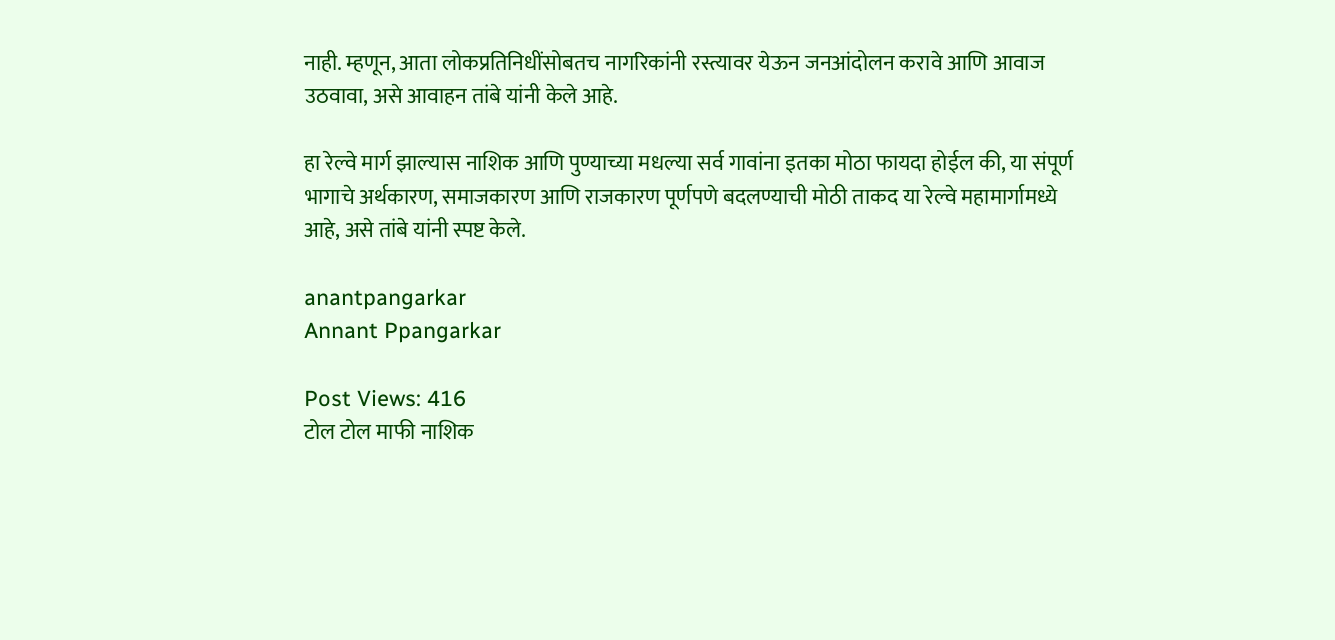नाही. म्हणून, आता लोकप्रतिनिधींसोबतच नागरिकांनी रस्त्यावर येऊन जनआंदोलन करावे आणि आवाज उठवावा, असे आवाहन तांबे यांनी केले आहे.

हा रेल्वे मार्ग झाल्यास नाशिक आणि पुण्याच्या मधल्या सर्व गावांना इतका मोठा फायदा होईल की, या संपूर्ण भागाचे अर्थकारण, समाजकारण आणि राजकारण पूर्णपणे बदलण्याची मोठी ताकद या रेल्वे महामार्गामध्ये आहे, असे तांबे यांनी स्पष्ट केले.

anantpangarkar
Annant Ppangarkar

Post Views: 416
टोल टोल माफी नाशिक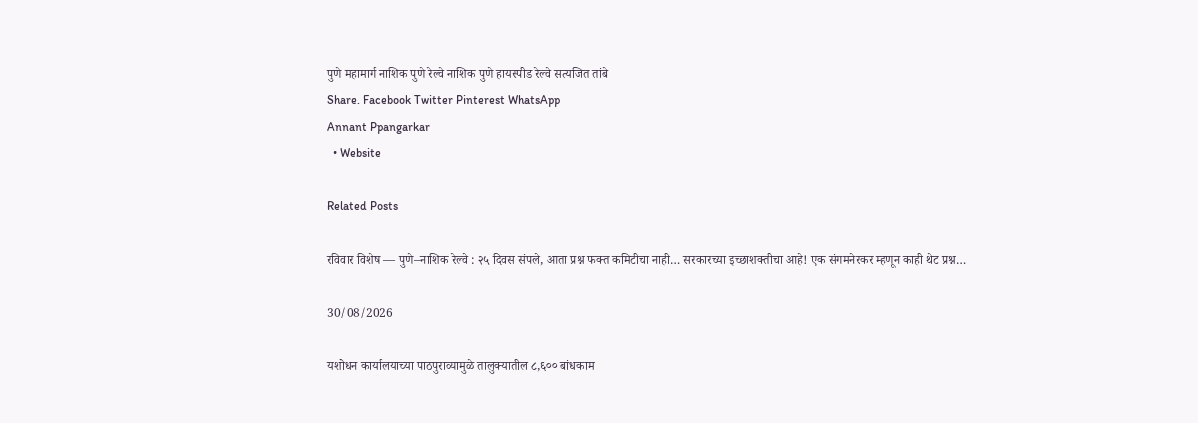पुणे महामार्ग नाशिक पुणे रेल्वे नाशिक पुणे हायस्पीड रेल्वे सत्यजित तांबे
Share. Facebook Twitter Pinterest WhatsApp
Annant Ppangarkar
  • Website

Related Posts

रविवार विशेष — पुणे–नाशिक रेल्वे : २५ दिवस संपले, आता प्रश्न फक्त कमिटीचा नाही… सरकारच्या इच्छाशक्तीचा आहे! एक संगमनेरकर म्हणून काही थेट प्रश्न…

30/08/2026

यशोधन कार्यालयाच्या पाठपुराव्यामुळे तालुक्यातील ८,६०० बांधकाम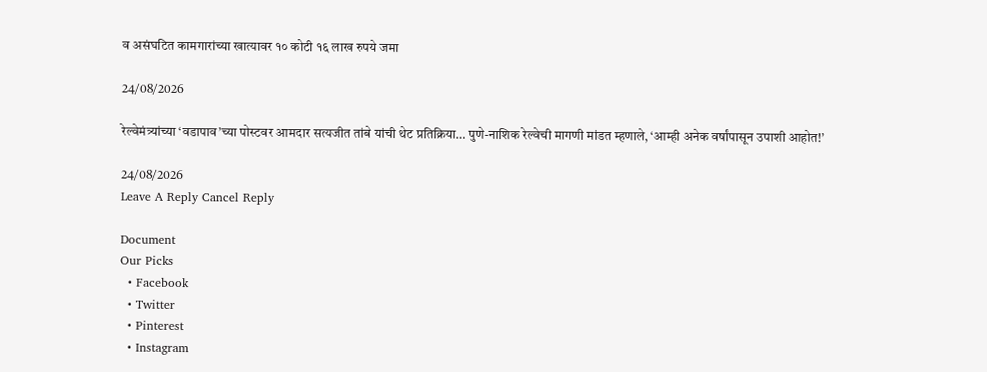व असंघटित कामगारांच्या खात्यावर १० कोटी १६ लाख रुपये जमा

24/08/2026

रेल्वेमंत्र्यांच्या ‘वडापाव’च्या पोस्टवर आमदार सत्यजीत तांबे यांची थेट प्रतिक्रिया… पुणे-नाशिक रेल्वेची मागणी मांडत म्हणाले, ‘आम्ही अनेक वर्षांपासून उपाशी आहोत!’

24/08/2026
Leave A Reply Cancel Reply

Document
Our Picks
  • Facebook
  • Twitter
  • Pinterest
  • Instagram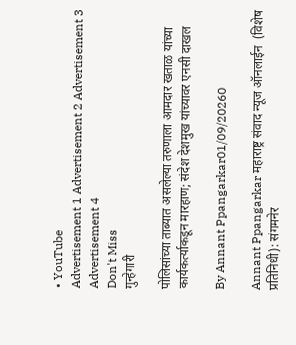• YouTube
Advertisement 1 Advertisement 2 Advertisement 3 Advertisement 4
Don't Miss
गुन्हेगारी

पोलिसांच्या ताब्यात असलेल्या तरुणाला आमदार खताळ यांच्या कार्यकर्त्याकडून मारहाण; संदेश देशमुख यांच्यावर एनसी दाखल

By Annant Ppangarkar01/09/20260

Annant Ppangarkar महाराष्ट्र संवाद न्यूज ऑनलाईन  (विशेष प्रतिनिधी): संगमनेर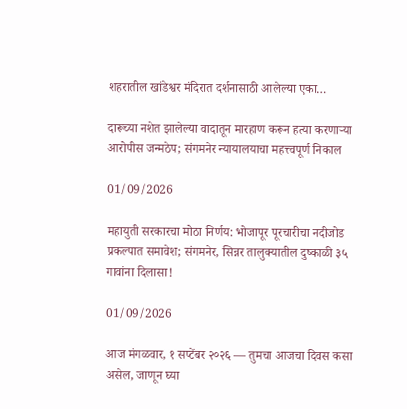शहरातील खांडेश्वर मंदिरात दर्शनासाठी आलेल्या एका…

दारूच्या नशेत झालेल्या वादातून मारहाण करून हत्या करणाऱ्या आरोपीस जन्मठेप; संगमनेर न्यायालयाचा महत्त्वपूर्ण निकाल

01/09/2026

महायुती सरकारचा मोठा निर्णय: भोजापूर पूरचारीचा नदीजोड प्रकल्पात समावेश; संगमनेर, सिन्नर तालुक्यातील दुष्काळी ३५ गावांना दिलासा!

01/09/2026

आज मंगळवार, १ सप्टेंबर २०२६ — तुमचा आजचा दिवस कसा असेल, जाणून घ्या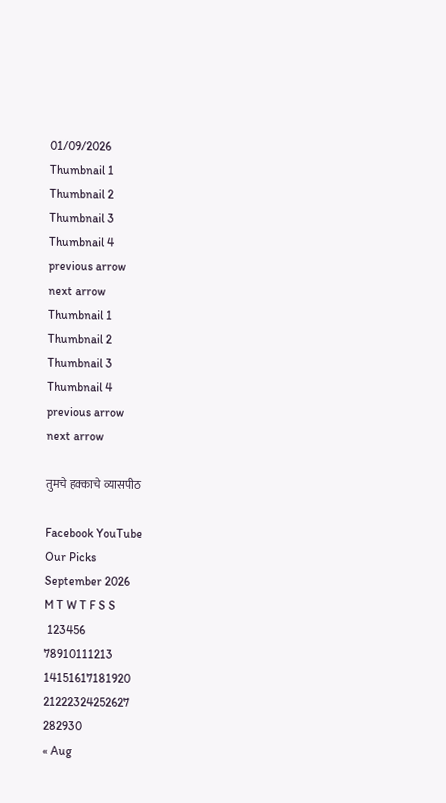01/09/2026
Thumbnail 1
Thumbnail 2
Thumbnail 3
Thumbnail 4
previous arrow
next arrow
Thumbnail 1
Thumbnail 2
Thumbnail 3
Thumbnail 4
previous arrow
next arrow

तुमचे हक्काचे व्यासपीठ

Facebook YouTube
Our Picks
September 2026
M T W T F S S
 123456
78910111213
14151617181920
21222324252627
282930
« Aug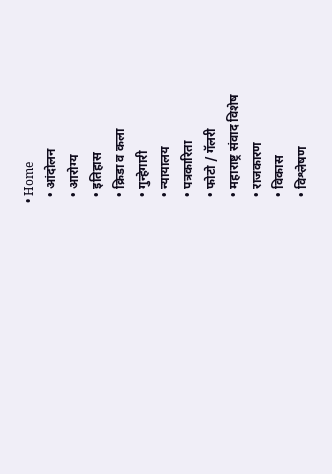• Home
  • आंदोलन
  • आरोग्य
  • इतिहास
  • क्रिडा व कला
  • गुन्हेगारी
  • न्यायालय
  • पत्रकारिता
  • फोटो / गॅलरी
  • महाराष्ट्र संवाद विशेष
  • राजकारण
  • विकास
  • विश्लेषण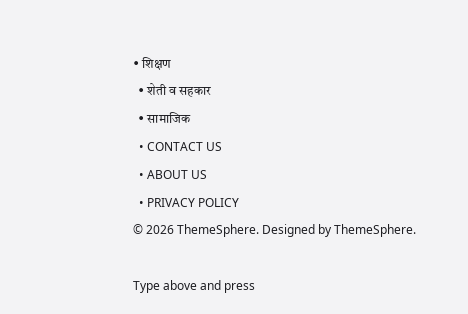• शिक्षण
  • शेती व सहकार
  • सामाजिक
  • CONTACT US
  • ABOUT US
  • PRIVACY POLICY
© 2026 ThemeSphere. Designed by ThemeSphere.

Type above and press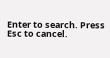Enter to search. Press Esc to cancel.